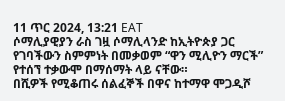11 ጥር 2024, 13:21 EAT
ሶማሊያዊያን ራስ ገዟ ሶማሊላንድ ከኢትዮጵያ ጋር የገባችውን ስምምነት በመቃወም “ዋን ሚሊዮን ማርች” የተሰኘ ተቃውሞ በማሰማት ላይ ናቸው።
በሺዎች የሚቆጠሩ ሰልፈኞች በዋና ከተማዋ ሞጋዲሾ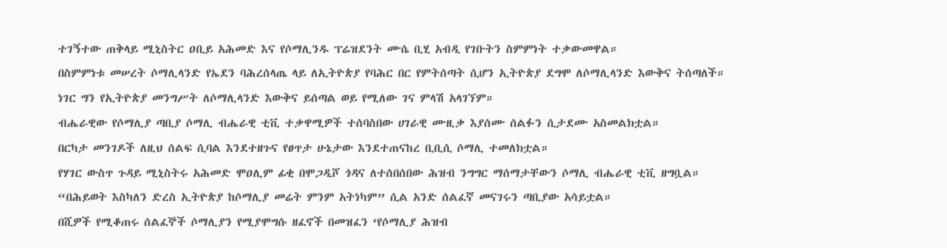ተገኝተው ጠቅላይ ሚኒስትር ዐቢይ አሕመድ እና የሶማሊንዱ ፕሬዝደንት ሙሴ ቢሂ አብዲ የገቡትን ስምምነት ተቃውመዋል።
በስምምነቱ መሠረት ሶማሊላንድ የኤደን ባሕረሰላጤ ላይ ለኢትዮጵያ የባሕር በር የምትሰጣት ሲሆን ኢትዮጵያ ደግሞ ለሶማሊላንድ እውቅና ትሰጣለች።
ነገር ግን የኢትዮጵያ መንግሥት ለሶማሊላንድ እውቅና ይሰጣል ወይ የሚለው ገና ምላሽ አላገኘም።
ብሔራዊው የሶማሊያ ጣቢያ ሶማሊ ብሔራዊ ቲቪ ተቃዋሚዎች ተሰባስበው ሀገራዊ ሙዚቃ እያሰሙ ሰልፉን ሲታደሙ አስመልክቷል።
በርካታ መንገዶች ለዚህ ሰልፍ ሲባል እንደተዘጉና የፀጥታ ሁኔታው እንደተጠናከረ ቢቢሲ ሶማሊ ተመለክቷል።
የሃገር ውስጥ ጉዳይ ሚኒስትሩ አሕመድ ሞዐሊም ፊቂ በሞጋዲሾ ጎዳና ለተሰበሰበው ሕዝብ ንግግር ማሰማታቸውን ሶማሊ ብሔራዊ ቲቪ ዘግቧል።
“በሕይወት እስካለን ድረስ ኢትዮጵያ ከሶማሊያ መሬት ምንም አትነካም” ሲል አንድ ሰልፈኛ መናገሩን ጣቢያው አሳይቷል።
በሺዎች የሚቆጠሩ ሰልፈኞች ሶማሊያን የሚያሞግሱ ዘፈኖች በመዝፈን ‘የሶማሊያ ሕዝብ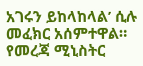አገሩን ይከላከላል’ ሲሉ መፈክር አሰምተዋል።
የመረጃ ሚኒስትር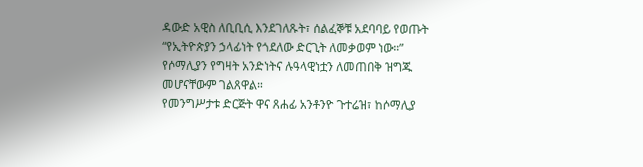ዳውድ አዊስ ለቢቢሲ እንደገለጹት፣ ሰልፈኞቹ አደባባይ የወጡት “የኢትዮጵያን ኃላፊነት የጎደለው ድርጊት ለመቃወም ነው።”
የሶማሊያን የግዛት አንድነትና ሉዓላዊነቷን ለመጠበቅ ዝግጁ መሆናቸውም ገልጸዋል።
የመንግሥታቱ ድርጅት ዋና ጸሐፊ አንቶንዮ ጉተሬዝ፣ ከሶማሊያ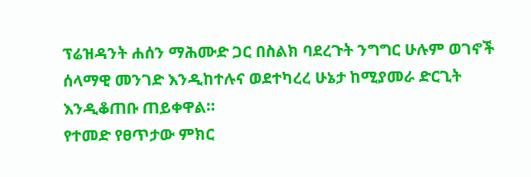ፕሬዝዳንት ሐሰን ማሕሙድ ጋር በስልክ ባደረጉት ንግግር ሁሉም ወገኖች ሰላማዊ መንገድ እንዲከተሉና ወደተካረረ ሁኔታ ከሚያመራ ድርጊት እንዲቆጠቡ ጠይቀዋል።
የተመድ የፀጥታው ምክር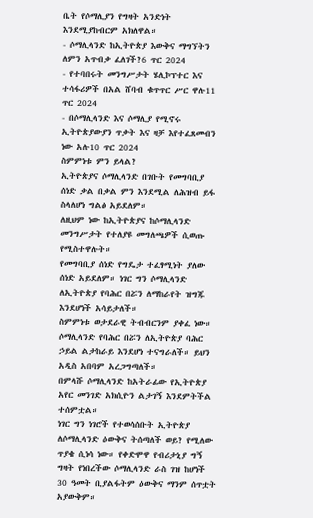ቤት የሶማሊያን የግዛት አንድነት እንደሚያከብርም አክለዋል።
- ሶማሊላንድ ከኢትዮጵያ እውቅና ማግኘትን ለምን አጥብቃ ፈለገች?6 ጥር 2024
- የተባበሩት መንግሥታት ሄሊኮፕተር እና ተሳፋሪዎች በአል ሸባብ ቁጥጥር ሥር ዋሉ11 ጥር 2024
- በሶማሊላንድ እና ሶማሊያ የሚኖሩ ኢትዮጵያውያን ጥቃት እና ዛቻ እየተፈጸመብን ነው አሉ10 ጥር 2024
ስምምነቱ ምን ይላል?
ኢትዮጵያና ሶማሊላንድ በገቡት የመግባቢያ ሰነድ ቃል በቃል ምን እንደሚል ለሕዝብ ይፋ ስላለሆነ ግልፅ አይደለም።
ለዚህም ነው ከኢትዮጵያና ከሶማሊላንድ መንግሥታት የተለያዩ መግለጫዎች ሲወጡ የሚስተዋሉት።
የመግባቢያ ሰነድ የግዴታ ተፈፃሚነት ያለው ሰነድ አይደለም። ነገር ግን ሶማሊላንድ ለኢትዮጵያ የባሕር በሯን ለማከራየት ዝግጁ እንደሆነች አሳይታለች።
ስምምነቱ ወታደራዊ ትብብርንም ያቀፈ ነው። ሶማሊላንድ የባሕር በሯን ለኢትዮጵያ ባሕር ኃይል ልታከራይ እንደሆነ ተናግራለች። ይህን አዲስ አበባም አረጋግጣለች።
በምላሹ ሶማሊላንድ ከአትራፊው የኢትዮጵያ አየር መንገድ አክሲዮን ልታገኝ እንደምትችል ተሰምቷል።
ነገር ግን ነገሮች የተወሳሰቡት ኢትዮጵያ ለሶማሊላንድ ዕውቅና ትሰጣለች ወይ? የሚለው ጥያቄ ሲነሳ ነው። የቀድሞዋ የብሪታኒያ ግኝ ግዛት የነበረችው ሶማሊላንድ ራስ ገዝ ከሆነች 30 ዓመት ቢያልፋትም ዕውቅና ማንም ሰጥቷት አያውቅም።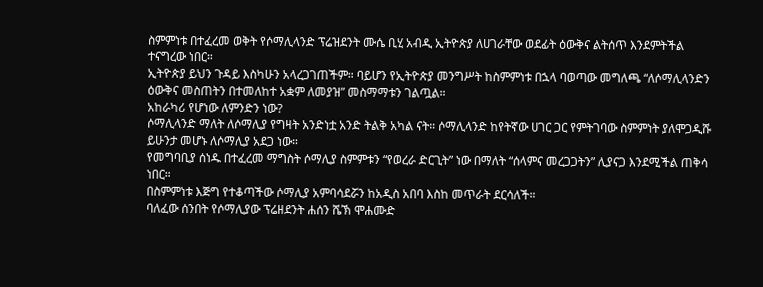ስምምነቱ በተፈረመ ወቅት የሶማሊላንድ ፕሬዝደንት ሙሴ ቢሂ አብዲ ኢትዮጵያ ለሀገራቸው ወደፊት ዕውቅና ልትሰጥ እንደምትችል ተናግረው ነበር።
ኢትዮጵያ ይህን ጉዳይ እስካሁን አላረጋገጠችም። ባይሆን የኢትዮጵያ መንግሥት ከስምምነቱ በኋላ ባወጣው መግለጫ “ለሶማሊላንድን ዕውቅና መስጠትን በተመለከተ አቋም ለመያዝ” መስማማቱን ገልጧል።
አከራካሪ የሆነው ለምንድን ነው?
ሶማሊላንድ ማለት ለሶማሊያ የግዛት አንድነቷ አንድ ትልቅ አካል ናት። ሶማሊላንድ ከየትኛው ሀገር ጋር የምትገባው ስምምነት ያለሞጋዲሹ ይሁንታ መሆኑ ለሶማሊያ አደጋ ነው።
የመግባቢያ ሰነዱ በተፈረመ ማግስት ሶማሊያ ስምምቱን “የወረራ ድርጊት” ነው በማለት “ሰላምና መረጋጋትን” ሊያናጋ እንደሚችል ጠቅሳ ነበር።
በስምምነቱ እጅግ የተቆጣችው ሶማሊያ አምባሳደሯን ከአዲስ አበባ እስከ መጥራት ደርሳለች።
ባለፈው ሰንበት የሶማሊያው ፕሬዘደንት ሐሰን ሼኽ ሞሐሙድ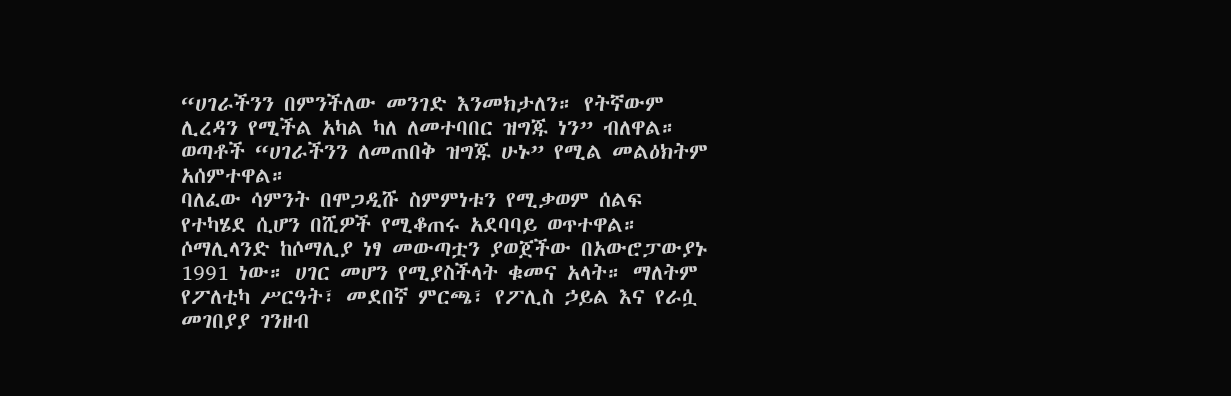“ሀገራችንን በምንችለው መንገድ እንመክታለን። የትኛውም ሊረዳን የሚችል አካል ካለ ለመተባበር ዝግጁ ነን” ብለዋል።
ወጣቶች “ሀገራችንን ለመጠበቅ ዝግጁ ሁኑ” የሚል መልዕክትም አሰምተዋል።
ባለፈው ሳምንት በሞጋዲሹ ስምምነቱን የሚቃወም ሰልፍ የተካሄደ ሲሆን በሺዎች የሚቆጠሩ አደባባይ ወጥተዋል።
ሶማሊላንድ ከሶማሊያ ነፃ መውጣቷን ያወጀችው በአውሮፓውያኑ 1991 ነው። ሀገር መሆን የሚያስችላት ቁመና አላት። ማለትም የፖለቲካ ሥርዓት፣ መደበኛ ምርጫ፣ የፖሊስ ኃይል እና የራሷ መገበያያ ገንዘብ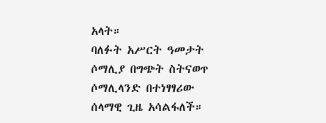አላት።
ባለፉት አሥርት ዓመታት ሶማሊያ በግጭት ስትናወጥ ሶማሊላንድ በተነፃፃሪው ሰላማዊ ጊዜ አሳልፋለች።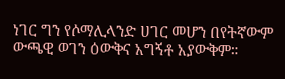ነገር ግን የሶማሊላንድ ሀገር መሆን በየትኛውም ውጫዊ ወገን ዕውቅና አግኝቶ አያውቅም።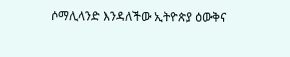ሶማሊላንድ እንዳለችው ኢትዮጵያ ዕውቅና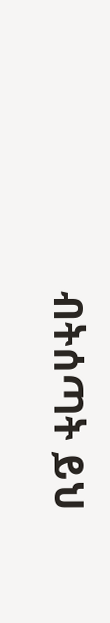ብትሰጣት ይህ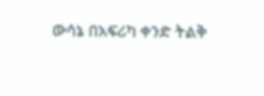ውሳኔ በአፍሪካ ቀንድ ትልቅ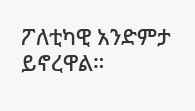ፖለቲካዊ አንድምታ ይኖረዋል።